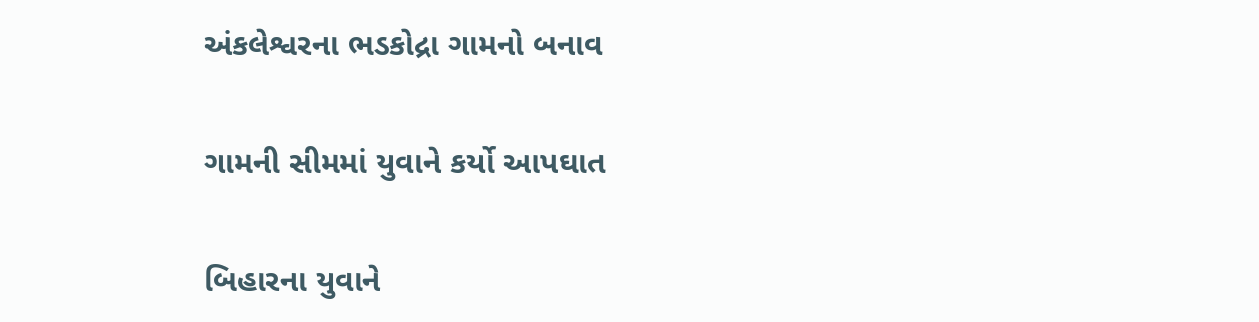અંકલેશ્વરના ભડકોદ્રા ગામનો બનાવ

ગામની સીમમાં યુવાને કર્યો આપઘાત

બિહારના યુવાને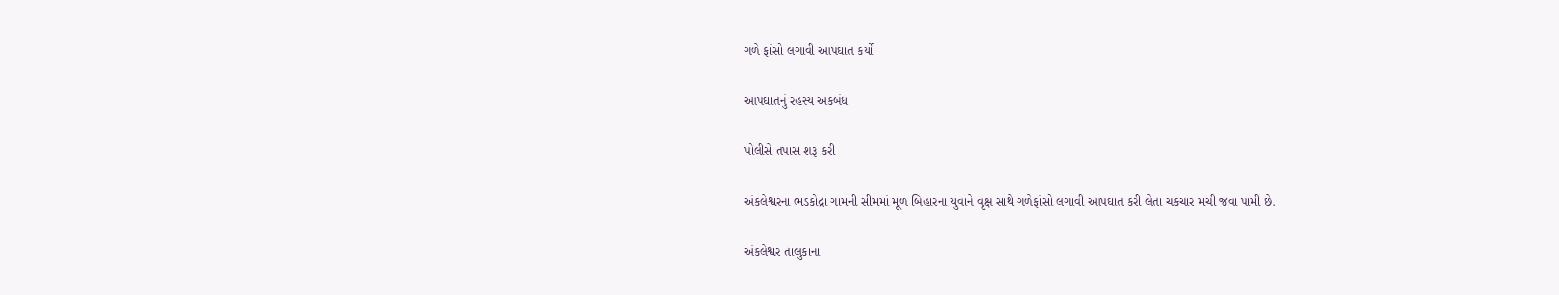ગળે ફાંસો લગાવી આપઘાત કર્યો

આપઘાતનું રહસ્ય અકબંધ

પોલીસે તપાસ શરૂ કરી

અંકલેશ્વરના ભડકોદ્રા ગામની સીમમાં મૂળ બિહારના યુવાને વૃક્ષ સાથે ગળેફાંસો લગાવી આપઘાત કરી લેતા ચકચાર મચી જવા પામી છે.

અંકલેશ્વર તાલુકાના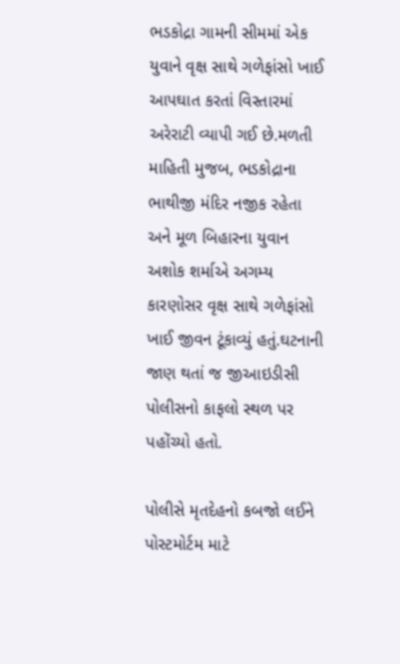ભડકોદ્રા ગામની સીમમાં એક યુવાને વૃક્ષ સાથે ગળેફાંસો ખાઈ આપઘાત કરતાં વિસ્તારમાં અરેરાટી વ્યાપી ગઈ છે.મળતી માહિતી મુજબ, ભડકોદ્રાના ભાથીજી મંદિર નજીક રહેતા અને મૂળ બિહારના યુવાન અશોક શર્માએ અગમ્ય કારણોસર વૃક્ષ સાથે ગળેફાંસો ખાઈ જીવન ટૂંકાવ્યું હતું.ઘટનાની જાણ થતાં જ જીઆઇડીસી પોલીસનો કાફલો સ્થળ પર પહોંચ્યો હતો.

પોલીસે મૃતદેહનો કબજો લઈને પોસ્ટમોર્ટમ માટે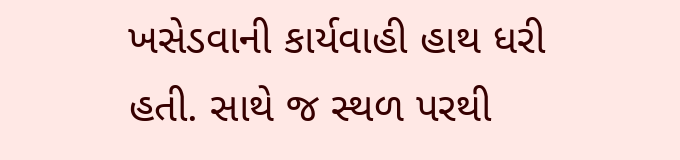ખસેડવાની કાર્યવાહી હાથ ધરી હતી. સાથે જ સ્થળ પરથી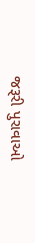જરૂરી પુરાવાઓ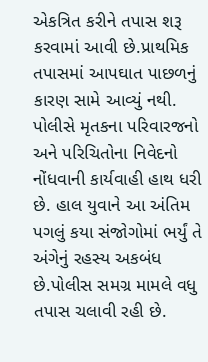એકત્રિત કરીને તપાસ શરૂ કરવામાં આવી છે.પ્રાથમિક તપાસમાં આપઘાત પાછળનું કારણ સામે આવ્યું નથી. પોલીસે મૃતકના પરિવારજનો અને પરિચિતોના નિવેદનો નોંધવાની કાર્યવાહી હાથ ધરી છે. હાલ યુવાને આ અંતિમ પગલું કયા સંજોગોમાં ભર્યું તે અંગેનું રહસ્ય અકબંધ છે.પોલીસ સમગ્ર મામલે વધુ તપાસ ચલાવી રહી છે.